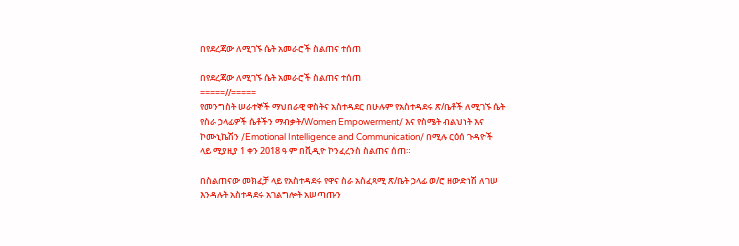በየደረጃው ለሚገኙ ሴት አመራሮች ስልጠና ተሰጠ

በየደረጃው ለሚገኙ ሴት አመራሮች ስልጠና ተሰጠ
=====//=====
የመንግስት ሠራተኞች ማህበራዊ ዋስትና አስተዳደር በሁሉም የአስተዳደሩ ጽ/ቤቶች ለሚገኙ ሴት የስራ ኃላፊዎች ሴቶችን ማብቃት/Women Empowerment/ እና የስሜት ብልህነት እና ኮሙኒኬሽን /Emotional Intelligence and Communication/ በሚሉ ርዕሰ ጉዳዮች ላይ ሚያዚያ 1 ቀን 2018 ዓ ም በቪዲዮ ኮንፈረንስ ስልጠና ሰጠ።

በስልጠናው መክፈቻ ላይ የአስተዳደሩ የዋና ስራ አስፈጻሚ ጽ/ቤት ኃላፊ ወ/ሮ ዘውድነሽ ለገሠ እንዳሉት አስተዳደሩ አገልግሎት አሠጣጡን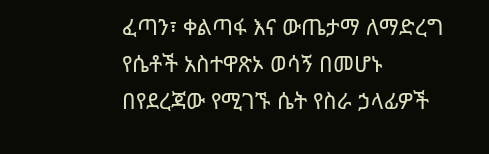ፈጣን፣ ቀልጣፋ እና ውጤታማ ለማድረግ የሴቶች አስተዋጽኦ ወሳኝ በመሆኑ በየደረጃው የሚገኙ ሴት የስራ ኃላፊዎች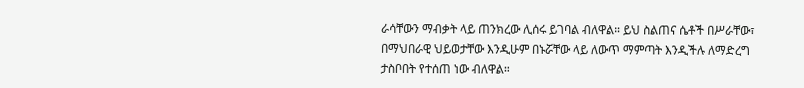ራሳቸውን ማብቃት ላይ ጠንክረው ሊሰሩ ይገባል ብለዋል። ይህ ስልጠና ሴቶች በሥራቸው፣ በማህበራዊ ህይወታቸው እንዲሁም በኑሯቸው ላይ ለውጥ ማምጣት እንዲችሉ ለማድረግ ታስቦበት የተሰጠ ነው ብለዋል።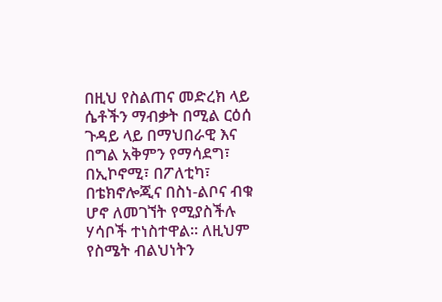በዚህ የስልጠና መድረክ ላይ ሴቶችን ማብቃት በሚል ርዕሰ ጉዳይ ላይ በማህበራዊ እና በግል አቅምን የማሳደግ፣ በኢኮኖሚ፣ በፖለቲካ፣ በቴክኖሎጂና በስነ-ልቦና ብቁ ሆኖ ለመገኘት የሚያስችሉ ሃሳቦች ተነስተዋል። ለዚህም የስሜት ብልህነትን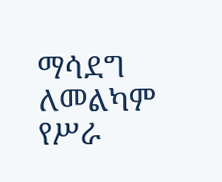ማሳደግ ለመልካም የሥራ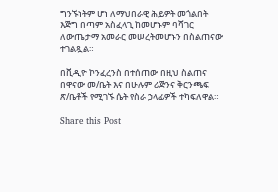ግንኙነትም ሆነ ለማህበራዊ ሕይዎት መጎልበት እጅግ በጣም አስፈላጊ ከመሆኑም ባሻገር ለውጤታማ አመራር መሠረትመሆኑን በስልጠናው ተገልጿል።

በቪዲዮ ኮንፈረንስ በተሰጠው በዚህ ስልጠና በዋናው መ/ቤት እና በሁሉም ሪጅንና ቅርንጫፍ ጽ/ቤቶች የሚገኙ ሴት የስራ ኃላፊዎች ተካፍለዋል።

Share this Post